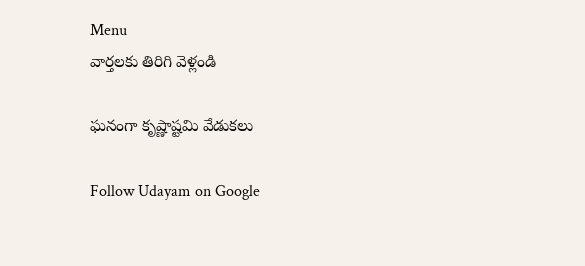Menu
వార్తలకు తిరిగి వెళ్లండి

ఘనంగా కృష్ణాష్టమి వేడుకలు

Follow Udayam on Google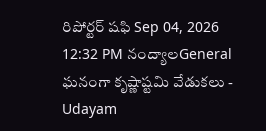రిపోర్టర్ షఫి Sep 04, 2026 12:32 PM నంద్యాలGeneral
ఘనంగా కృష్ణాష్టమి వేడుకలు - Udayam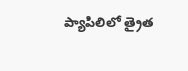ప్యాపిలిలో త్రైత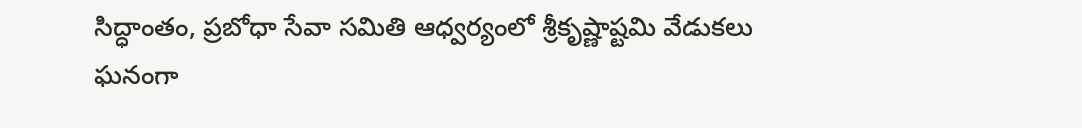సిద్ధాంతం, ప్రబోధా సేవా సమితి ఆధ్వర్యంలో శ్రీకృష్ణాష్టమి వేడుకలు ఘనంగా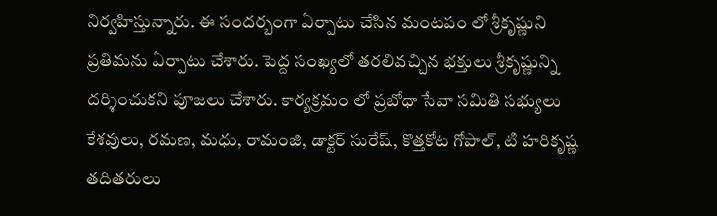నిర్వహిస్తున్నారు. ఈ సందర్బంగా ఏర్పాటు చేసిన మంటపం లో శ్రీకృష్ణుని ప్రతిమను ఏర్పాటు చేశారు. పెద్ద సంఖ్యలో తరలివచ్చిన భక్తులు శ్రీకృష్ణున్ని దర్శించుకని పూజలు చేశారు. కార్యక్రమం లో ప్రబోధా సేవా సమితి సభ్యులు కేశవులు, రమణ, మధు, రామంజి, డాక్టర్ సురేష్, కొత్తకోట గోపాల్, టి హరికృష్ణ తదితరులు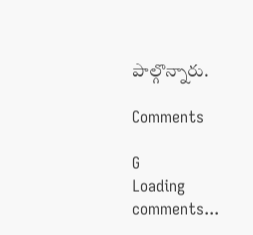పాల్గొన్నారు.

Comments

G
Loading comments...